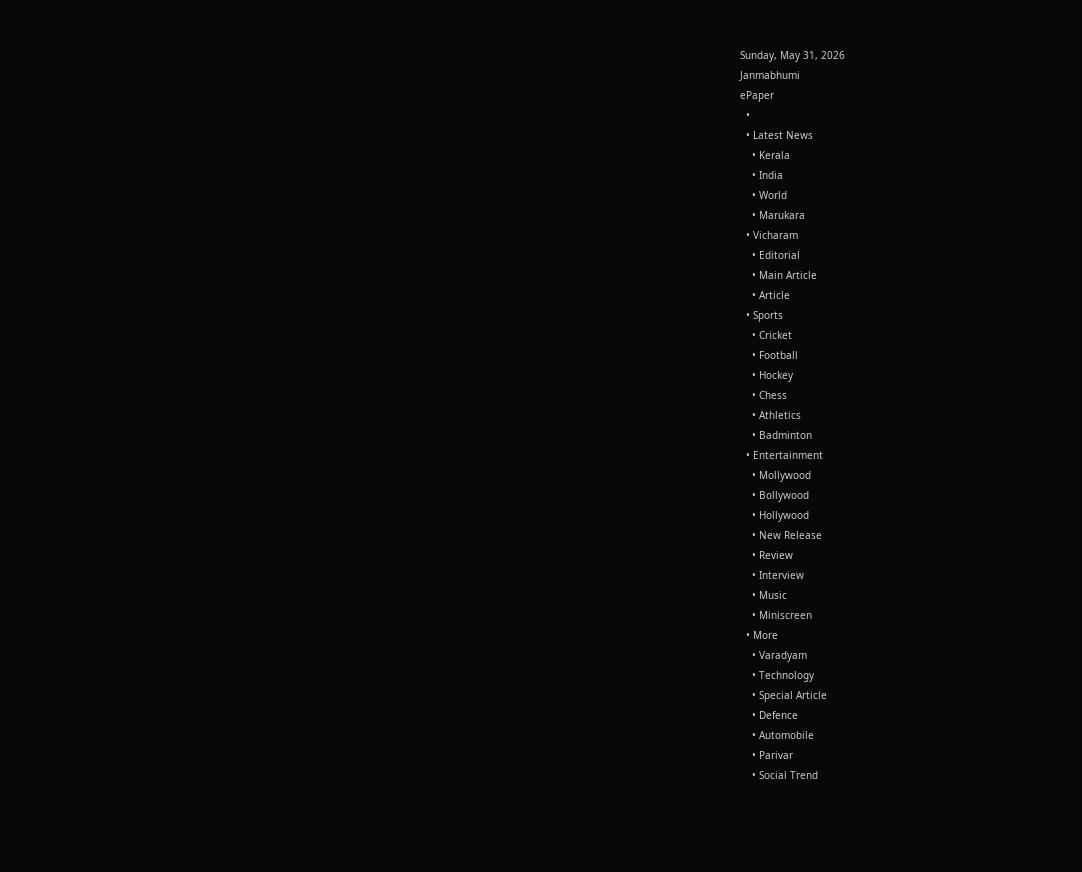Sunday, May 31, 2026
Janmabhumi
ePaper
  •
  • Latest News
    • Kerala
    • India
    • World
    • Marukara
  • Vicharam
    • Editorial
    • Main Article
    • Article
  • Sports
    • Cricket
    • Football
    • Hockey
    • Chess
    • Athletics
    • Badminton
  • Entertainment
    • Mollywood
    • Bollywood
    • Hollywood
    • New Release
    • Review
    • Interview
    • Music
    • Miniscreen
  • More
    • Varadyam
    • Technology
    • Special Article
    • Defence
    • Automobile
    • Parivar
    • Social Trend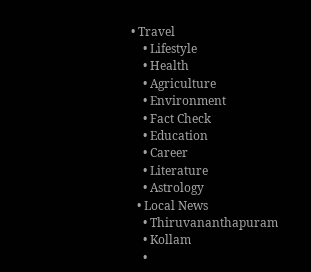• Travel
    • Lifestyle
    • Health
    • Agriculture
    • Environment
    • Fact Check
    • Education
    • Career
    • Literature
    • Astrology
  • Local News
    • Thiruvananthapuram
    • Kollam
    •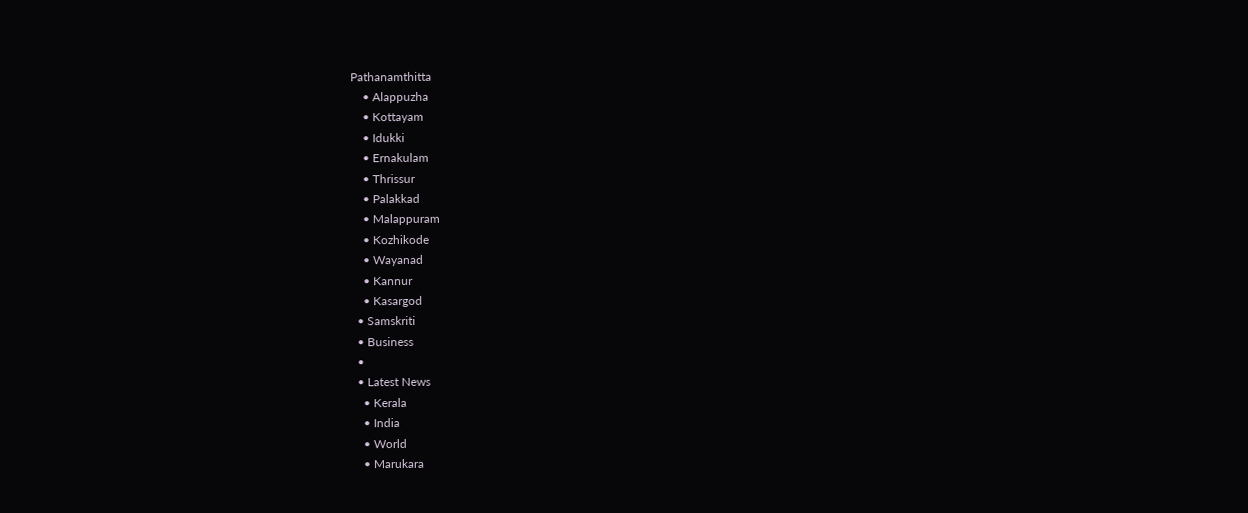Pathanamthitta
    • Alappuzha
    • Kottayam
    • Idukki
    • Ernakulam
    • Thrissur
    • Palakkad
    • Malappuram
    • Kozhikode
    • Wayanad
    • Kannur
    • Kasargod
  • Samskriti
  • Business
  •
  • Latest News
    • Kerala
    • India
    • World
    • Marukara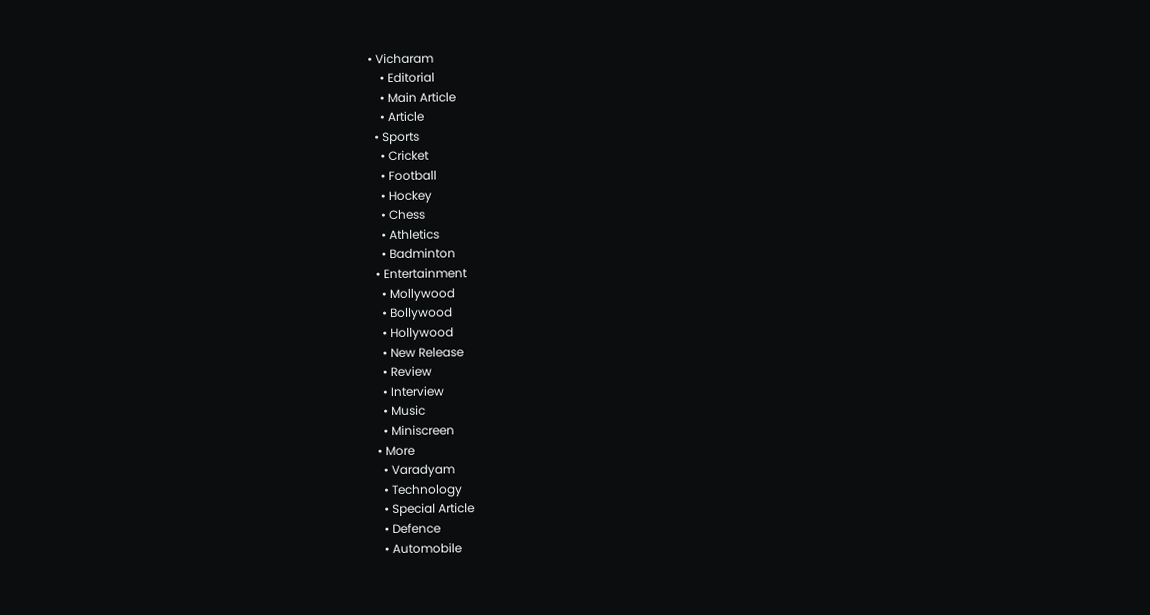• Vicharam
    • Editorial
    • Main Article
    • Article
  • Sports
    • Cricket
    • Football
    • Hockey
    • Chess
    • Athletics
    • Badminton
  • Entertainment
    • Mollywood
    • Bollywood
    • Hollywood
    • New Release
    • Review
    • Interview
    • Music
    • Miniscreen
  • More
    • Varadyam
    • Technology
    • Special Article
    • Defence
    • Automobile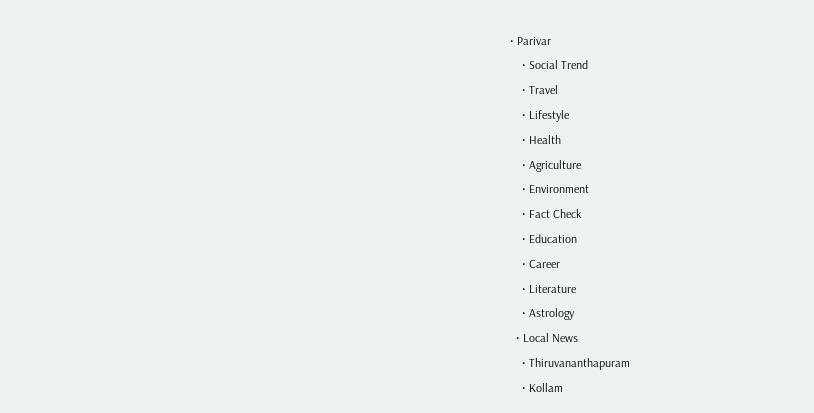• Parivar
    • Social Trend
    • Travel
    • Lifestyle
    • Health
    • Agriculture
    • Environment
    • Fact Check
    • Education
    • Career
    • Literature
    • Astrology
  • Local News
    • Thiruvananthapuram
    • Kollam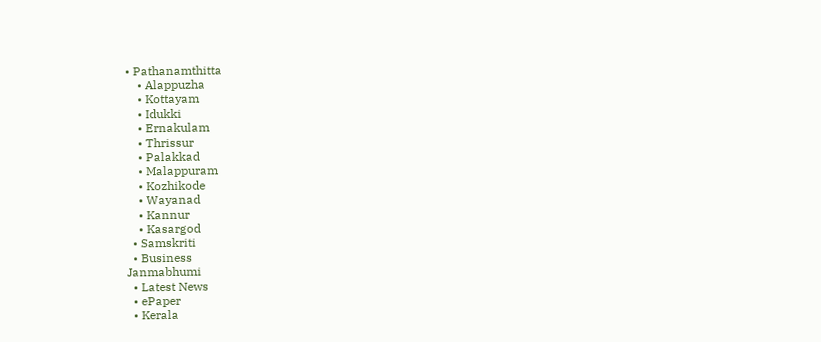• Pathanamthitta
    • Alappuzha
    • Kottayam
    • Idukki
    • Ernakulam
    • Thrissur
    • Palakkad
    • Malappuram
    • Kozhikode
    • Wayanad
    • Kannur
    • Kasargod
  • Samskriti
  • Business
Janmabhumi
  • Latest News
  • ePaper
  • Kerala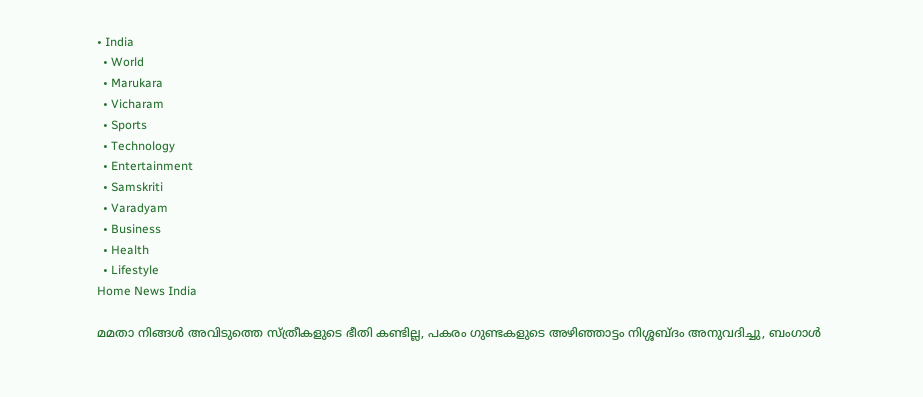• India
  • World
  • Marukara
  • Vicharam
  • Sports
  • Technology
  • Entertainment
  • Samskriti
  • Varadyam
  • Business
  • Health
  • Lifestyle
Home News India

മമതാ നിങ്ങള്‍ അവിടുത്തെ സ്ത്രീകളുടെ ഭീതി കണ്ടില്ല, പകരം ഗുണ്ടകളുടെ അഴിഞ്ഞാട്ടം നിശ്ശബ്ദം അനുവദിച്ചു, ബംഗാള്‍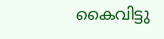കൈവിട്ടു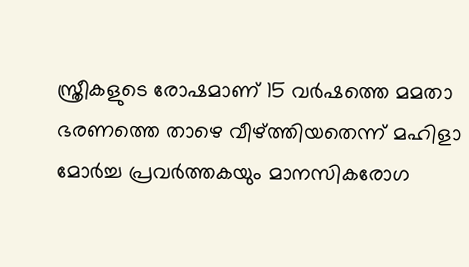സ്ത്രീകളുടെ രോഷമാണ് 15 വര്‍ഷത്തെ മമതാ ഭരണത്തെ താഴെ വീഴ്‌ത്തിയതെന്ന് മഹിളാ മോര്‍ച്ച പ്രവര്‍ത്തകയും മാനസികരോഗ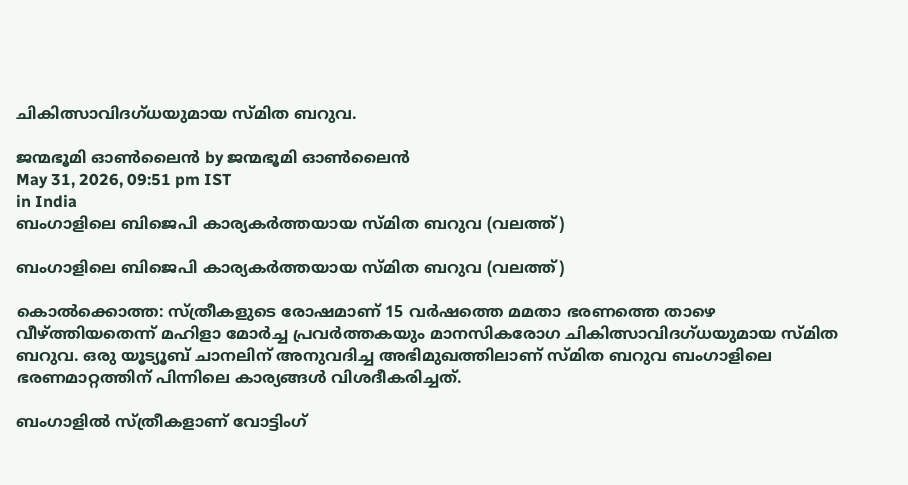ചികിത്സാവിദഗ്ധയുമായ സ്മിത ബറുവ.

ജന്മഭൂമി ഓണ്‍ലൈന്‍ by ജന്മഭൂമി ഓണ്‍ലൈന്‍
May 31, 2026, 09:51 pm IST
in India
ബംഗാളിലെ ബിജെപി കാര്യകര്‍ത്തയായ സ്മിത ബറുവ (വലത്ത്)

ബംഗാളിലെ ബിജെപി കാര്യകര്‍ത്തയായ സ്മിത ബറുവ (വലത്ത്)

കൊല്‍ക്കൊത്ത: സ്ത്രീകളുടെ രോഷമാണ് 15 വര്‍ഷത്തെ മമതാ ഭരണത്തെ താഴെ വീഴ്‌ത്തിയതെന്ന് മഹിളാ മോര്‍ച്ച പ്രവര്‍ത്തകയും മാനസികരോഗ ചികിത്സാവിദഗ്ധയുമായ സ്മിത ബറുവ. ഒരു യൂട്യൂബ് ചാനലിന് അനുവദിച്ച അഭിമുഖത്തിലാണ് സ്മിത ബറുവ ബംഗാളിലെ ഭരണമാറ്റത്തിന് പിന്നിലെ കാര്യങ്ങള്‍ വിശദീകരിച്ചത്.

ബംഗാളില്‍ സ്ത്രീകളാണ് വോട്ടിംഗ്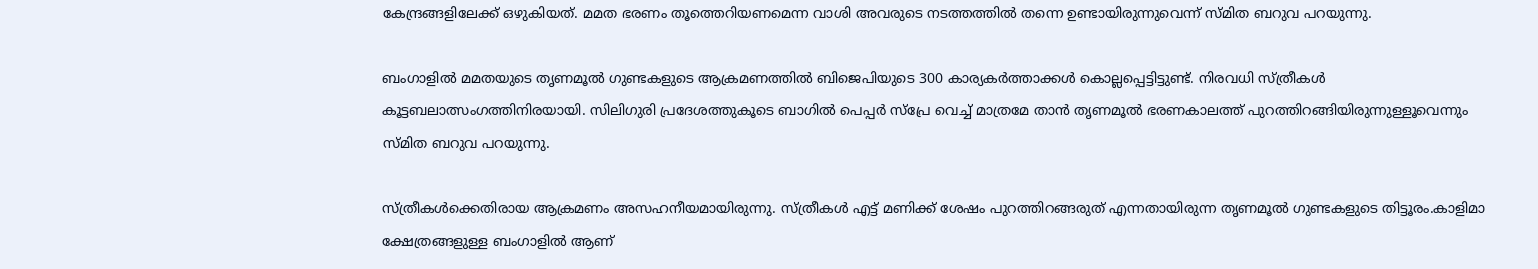കേന്ദ്രങ്ങളിലേക്ക് ഒഴുകിയത്. മമത ഭരണം തൂത്തെറിയണമെന്ന വാശി അവരുടെ നടത്തത്തില്‍ തന്നെ ഉണ്ടായിരുന്നുവെന്ന് സ്മിത ബറുവ പറയുന്നു.

ബംഗാളില്‍ മമതയുടെ തൃണമൂല്‍ ഗുണ്ടകളുടെ ആക്രമണത്തില്‍ ബിജെപിയുടെ 300 കാര്യകര്‍ത്താക്കള്‍ കൊല്ലപ്പെട്ടിട്ടുണ്ട്. നിരവധി സ്ത്രീകള്‍ കൂട്ടബലാത്സംഗത്തിനിരയായി. സിലിഗുരി പ്രദേശത്തുകൂടെ ബാഗില്‍ പെപ്പര്‍ സ്പ്രേ വെച്ച് മാത്രമേ താന്‍ തൃണമൂല്‍ ഭരണകാലത്ത് പുറത്തിറങ്ങിയിരുന്നുള്ളൂവെന്നും സ്മിത ബറുവ പറയുന്നു.

സ്ത്രീകള്‍ക്കെതിരായ ആക്രമണം അസഹനീയമായിരുന്നു. സ്ത്രീകള്‍ എട്ട് മണിക്ക് ശേഷം പുറത്തിറങ്ങരുത് എന്നതായിരുന്ന തൃണമൂല്‍ ഗുണ്ടകളുടെ തിട്ടൂരം.കാളിമാ ക്ഷേത്രങ്ങളുള്ള ബംഗാളില്‍ ആണ്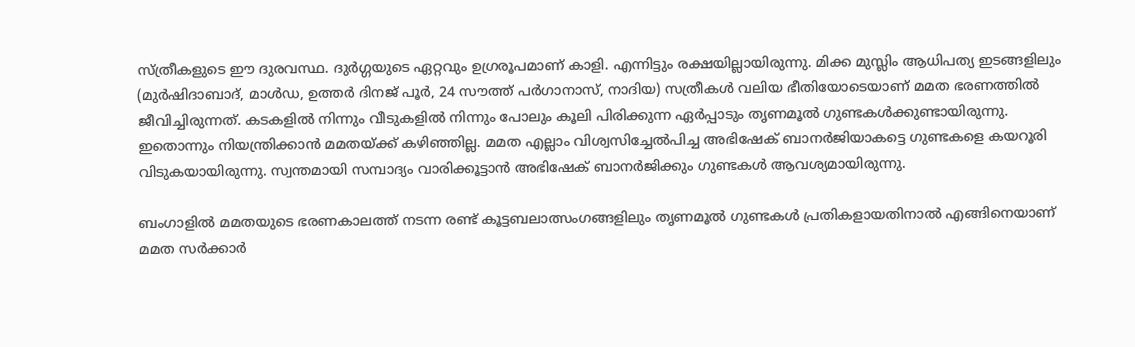സ്ത്രീകളുടെ ഈ ദുരവസ്ഥ. ദുര്‍ഗ്ഗയുടെ ഏറ്റവും ഉഗ്രരൂപമാണ് കാളി. എന്നിട്ടും രക്ഷയില്ലായിരുന്നു. മിക്ക മുസ്ലിം ആധിപത്യ ഇടങ്ങളിലും (മുര്‍ഷിദാബാദ്, മാള്‍ഡ, ഉത്തര്‍ ദിനജ് പൂര്‍, 24 സൗത്ത് പര്‍ഗാനാസ്, നാദിയ) സത്രീകള്‍ വലിയ ഭീതിയോടെയാണ് മമത ഭരണത്തില്‍ ജീവിച്ചിരുന്നത്. കടകളില്‍ നിന്നും വീടുകളില്‍ നിന്നും പോലും കൂലി പിരിക്കുന്ന ഏര്‍പ്പാടും തൃണമൂല്‍ ഗുണ്ടകള്‍ക്കുണ്ടായിരുന്നു. ഇതൊന്നും നിയന്ത്രിക്കാന്‍ മമതയ്‌ക്ക് കഴിഞ്ഞില്ല. മമത എല്ലാം വിശ്വസിച്ചേല്‍പിച്ച അഭിഷേക് ബാനര്‍ജിയാകട്ടെ ഗുണ്ടകളെ കയറൂരി വിടുകയായിരുന്നു. സ്വന്തമായി സമ്പാദ്യം വാരിക്കൂട്ടാന്‍ അഭിഷേക് ബാനര്‍ജിക്കും ഗുണ്ടകള്‍ ആവശ്യമായിരുന്നു.

ബംഗാളില്‍ മമതയുടെ ഭരണകാലത്ത് നടന്ന രണ്ട് കൂട്ടബലാത്സംഗങ്ങളിലും തൃണമൂല്‍ ഗുണ്ടകള്‍ പ്രതികളായതിനാല്‍ എങ്ങിനെയാണ് മമത സര്‍ക്കാര്‍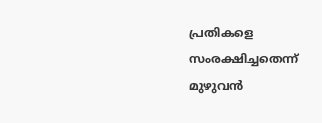പ്രതികളെ സംരക്ഷിച്ചതെന്ന് മുഴുവന്‍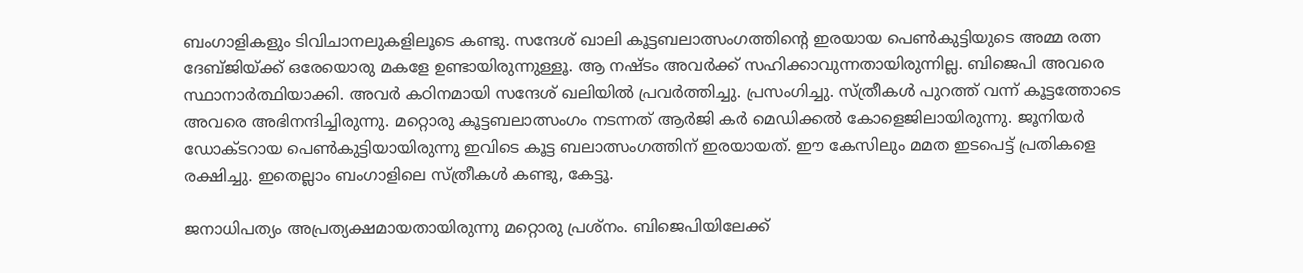ബംഗാളികളും ടിവിചാനലുകളിലൂടെ കണ്ടു. സന്ദേശ് ഖാലി കൂട്ടബലാത്സംഗത്തിന്റെ ഇരയായ പെണ്‍കുട്ടിയുടെ അമ്മ രത്ന ദേബ്ജിയ്‌ക്ക് ഒരേയൊരു മകളേ ഉണ്ടായിരുന്നുള്ളൂ. ആ നഷ്ടം അവര്‍ക്ക് സഹിക്കാവുന്നതായിരുന്നില്ല. ബിജെപി അവരെ സ്ഥാനാര്‍ത്ഥിയാക്കി. അവര്‍ കഠിനമായി സന്ദേശ് ഖലിയില്‍ പ്രവര്‍ത്തിച്ചു. പ്രസംഗിച്ചു. സ്ത്രീകള്‍ പുറത്ത് വന്ന് കൂട്ടത്തോടെ അവരെ അഭിനന്ദിച്ചിരുന്നു. മറ്റൊരു കൂട്ടബലാത്സംഗം നടന്നത് ആര്‍ജി കര്‍ മെഡിക്കല്‍ കോളെജിലായിരുന്നു. ജൂനിയര്‍ ഡോക്ടറായ പെണ്‍കുട്ടിയായിരുന്നു ഇവിടെ കൂട്ട ബലാത്സംഗത്തിന് ഇരയായത്. ഈ കേസിലും മമത ഇടപെട്ട് പ്രതികളെ രക്ഷിച്ചു. ഇതെല്ലാം ബംഗാളിലെ സ്ത്രീകള്‍ കണ്ടു, കേട്ടൂ.

ജനാധിപത്യം അപ്രത്യക്ഷമായതായിരുന്നു മറ്റൊരു പ്രശ്നം. ബിജെപിയിലേക്ക്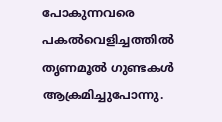പോകുന്നവരെ പകല്‍വെളിച്ചത്തില്‍ തൃണമൂല്‍ ഗുണ്ടകള്‍ ആക്രമിച്ചുപോന്നു.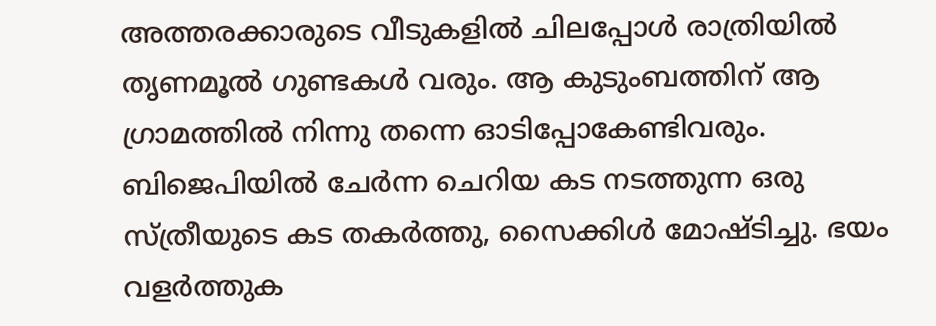അത്തരക്കാരുടെ വീടുകളില്‍ ചിലപ്പോള്‍ രാത്രിയില്‍ തൃണമൂല്‍ ഗുണ്ടകള്‍ വരും. ആ കുടുംബത്തിന് ആ ഗ്രാമത്തില്‍ നിന്നു തന്നെ ഓടിപ്പോകേണ്ടിവരും. ബിജെപിയില്‍ ചേര്‍ന്ന ചെറിയ കട നടത്തുന്ന ഒരു സ്ത്രീയുടെ കട തകര്‍ത്തു, സൈക്കിള്‍ മോഷ്ടിച്ചു. ഭയം വളര്‍ത്തുക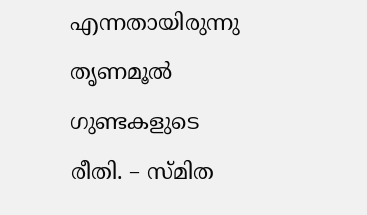എന്നതായിരുന്നു തൃണമൂല്‍ ഗുണ്ടകളുടെ രീതി. – സ്മിത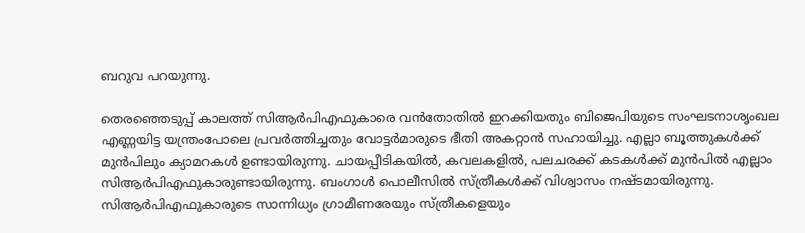ബറുവ പറയുന്നു.

തെരഞ്ഞെടുപ്പ് കാലത്ത് സിആര്‍പിഎഫുകാരെ വന്‍തോതില്‍ ഇറക്കിയതും ബിജെപിയുടെ സംഘടനാശൃംഖല എണ്ണയിട്ട യന്ത്രംപോലെ പ്രവര്‍ത്തിച്ചതും വോട്ടര്‍മാരുടെ ഭീതി അകറ്റാന്‍ സഹായിച്ചു. എല്ലാ ബൂത്തുകള്‍ക്ക് മുന്‍പിലും ക്യാമറകള്‍ ഉണ്ടായിരുന്നു. ചായപ്പീടികയില്‍, കവലകളില്‍, പലചരക്ക് കടകള്‍ക്ക് മുന്‍പില്‍ എല്ലാം സിആര്‍പിഎഫുകാരുണ്ടായിരുന്നു. ബംഗാള്‍ പൊലീസില്‍ സ്ത്രീകള്‍ക്ക് വിശ്വാസം നഷ്ടമായിരുന്നു. സിആര്‍പിഎഫുകാരുടെ സാന്നിധ്യം ഗ്രാമീണരേയും സ്ത്രീകളെയും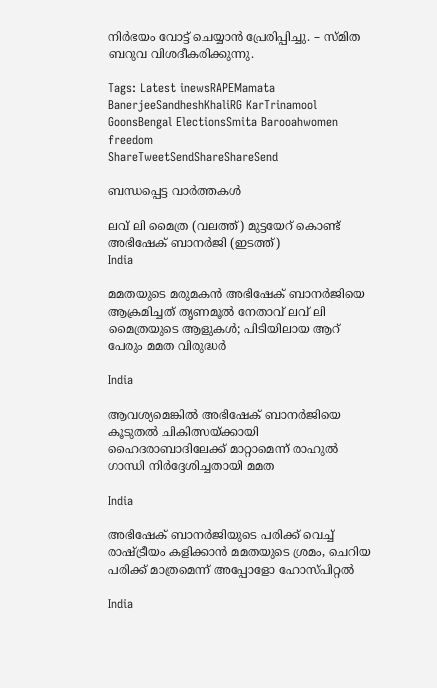നിര്‍ഭയം വോട്ട് ചെയ്യാന്‍ പ്രേരിപ്പിച്ചു. – സ്മിത ബറുവ വിശദീകരിക്കുന്നു.

Tags: Latest inewsRAPEMamata BanerjeeSandheshKhaliRG KarTrinamool GoonsBengal ElectionsSmita Barooahwomen freedom
ShareTweetSendShareShareSend

ബന്ധപ്പെട്ട വാര്‍ത്തകള്‍

ലവ് ലി മൈത്ര (വലത്ത്) മുട്ടയേറ് കൊണ്ട് അഭിഷേക് ബാനര്‍ജി (ഇടത്ത്)
India

മമതയുടെ മരുമകന്‍ അഭിഷേക് ബാനര്‍ജിയെ ആക്രമിച്ചത് തൃണമൂല്‍ നേതാവ് ലവ് ലി മൈത്രയുടെ ആളുകള്‍; പിടിയിലായ ആറ് പേരും മമത വിരുദ്ധര്‍

India

ആവശ്യമെങ്കിൽ അഭിഷേക് ബാനർജിയെ കൂടുതൽ ചികിത്സയ്‌ക്കായി ഹൈദരാബാദിലേക്ക് മാറ്റാമെന്ന് രാഹുൽ ഗാന്ധി നിർദ്ദേശിച്ചതായി മമത

India

അഭിഷേക് ബാനര്‍ജിയുടെ പരിക്ക് വെച്ച് രാഷ്‌ട്രീയം കളിക്കാന്‍ മമതയുടെ ശ്രമം, ചെറിയ പരിക്ക് മാത്രമെന്ന് അപ്പോളോ ഹോസ്പിറ്റല്‍

India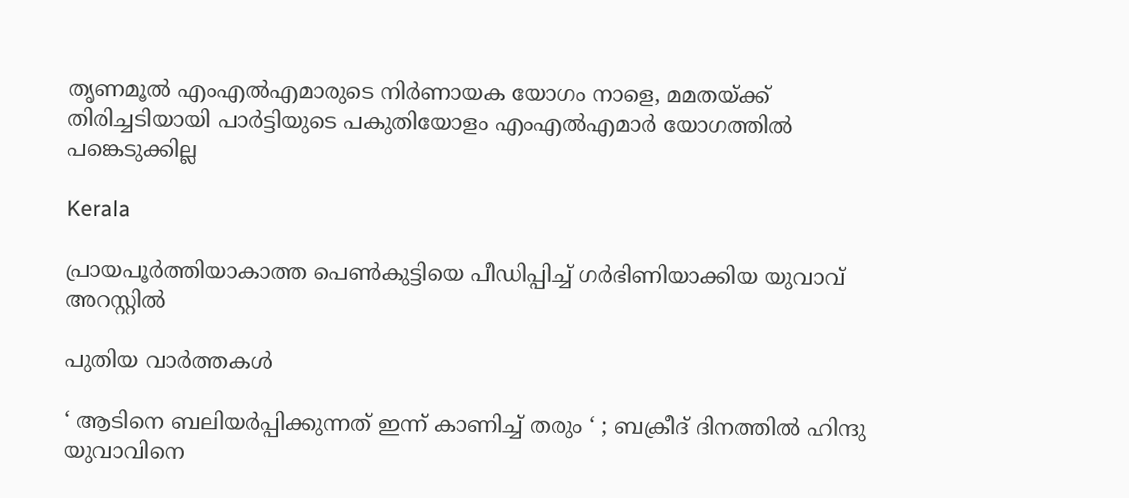തൃണമൂൽ എംഎൽഎമാരുടെ നിർണായക യോഗം നാളെ, മമതയ്‌ക്ക് തിരിച്ചടിയായി പാർട്ടിയുടെ പകുതിയോളം എംഎൽഎമാർ യോഗത്തിൽ പങ്കെടുക്കില്ല

Kerala

പ്രായപൂര്‍ത്തിയാകാത്ത പെണ്‍കുട്ടിയെ പീഡിപ്പിച്ച് ഗര്‍ഭിണിയാക്കിയ യുവാവ് അറസ്റ്റില്‍

പുതിയ വാര്‍ത്തകള്‍

‘ ആടിനെ ബലിയർപ്പിക്കുന്നത് ഇന്ന് കാണിച്ച് തരും ‘ ; ബക്രീദ് ദിനത്തിൽ ഹിന്ദു യുവാവിനെ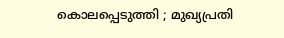കൊലപ്പെടുത്തി ; മുഖ്യപ്രതി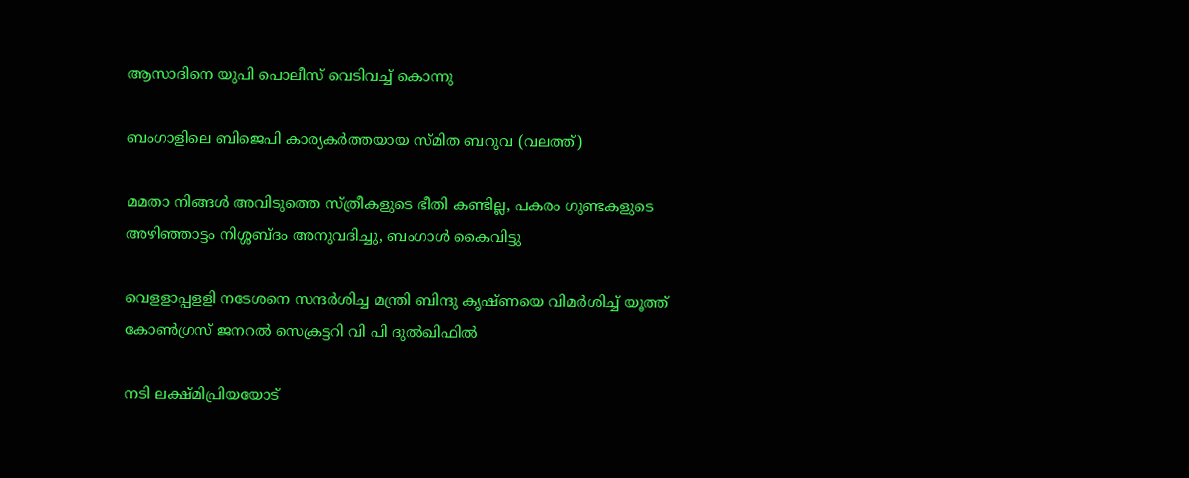ആസാദിനെ യുപി പൊലീസ് വെടിവച്ച് കൊന്നു

ബംഗാളിലെ ബിജെപി കാര്യകര്‍ത്തയായ സ്മിത ബറുവ (വലത്ത്)

മമതാ നിങ്ങള്‍ അവിടുത്തെ സ്ത്രീകളുടെ ഭീതി കണ്ടില്ല, പകരം ഗുണ്ടകളുടെ അഴിഞ്ഞാട്ടം നിശ്ശബ്ദം അനുവദിച്ചു, ബംഗാള്‍ കൈവിട്ടു

വെളളാപ്പളളി നടേശനെ സന്ദര്‍ശിച്ച മന്ത്രി ബിന്ദു കൃഷ്ണയെ വിമര്‍ശിച്ച് യൂത്ത് കോണ്‍ഗ്രസ് ജനറല്‍ സെക്രട്ടറി വി പി ദുല്‍ഖിഫില്‍

നടി ലക്ഷ്മിപ്രിയയോട്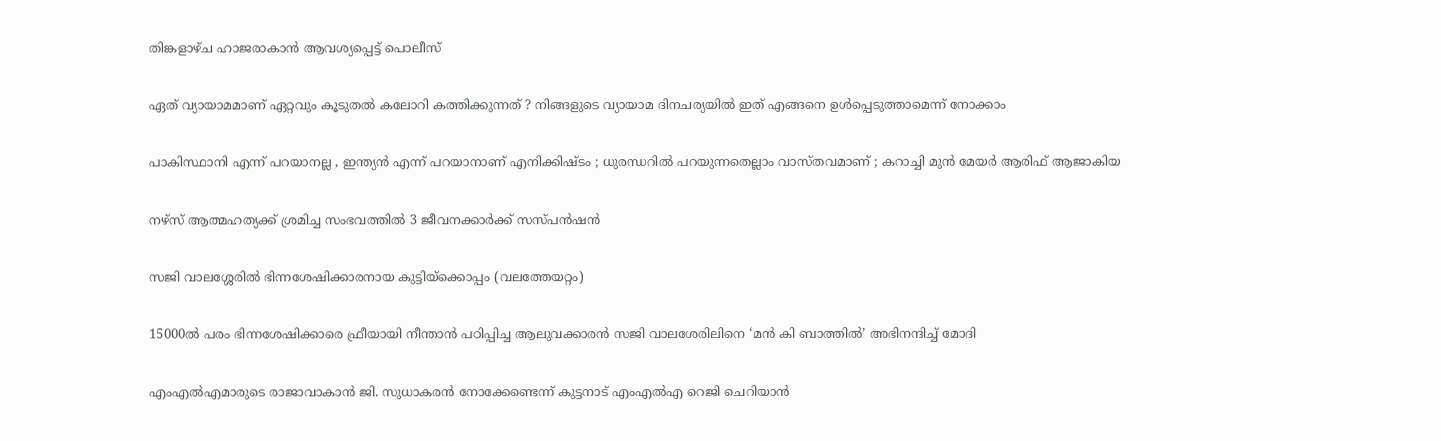തിങ്കളാഴ്ച ഹാജരാകാന്‍ ആവശ്യപ്പെട്ട് പൊലീസ്

ഏത് വ്യായാമമാണ് ഏറ്റവും കൂടുതൽ കലോറി കത്തിക്കുന്നത് ? നിങ്ങളുടെ വ്യായാമ ദിനചര്യയിൽ ഇത് എങ്ങനെ ഉൾപ്പെടുത്താമെന്ന് നോക്കാം

പാകിസ്ഥാനി എന്ന് പറയാനല്ല , ഇന്ത്യൻ എന്ന് പറയാനാണ് എനിക്കിഷ്ടം ; ധുരന്ധറിൽ പറയുന്നതെല്ലാം വാസ്തവമാണ് ; കറാച്ചി മുൻ മേയർ ആരിഫ് ആജാകിയ

നഴ്‌സ് ആത്മഹത്യക്ക് ശ്രമിച്ച സംഭവത്തില്‍ 3 ജീവനക്കാര്‍ക്ക് സസ്പന്‍ഷന്‍

സജി വാലശ്ശേരില്‍ ഭിന്നശേഷിക്കാരനായ കുട്ടിയ്ക്കൊപ്പം (വലത്തേയറ്റം)

15000ല്‍ പരം ഭിന്നശേഷിക്കാരെ ഫ്രീയായി നീന്താന്‍ പഠിപ്പിച്ച ആലുവക്കാരന്‍ സജി വാലശേരിലിനെ ‘മൻ കി ബാത്തിൽ’ അഭിനന്ദിച്ച് മോദി

എംഎല്‍എമാരുടെ രാജാവാകാന്‍ ജി. സുധാകരന്‍ നോക്കേണ്ടെന്ന് കുട്ടനാട് എംഎല്‍എ റെജി ചെറിയാന്‍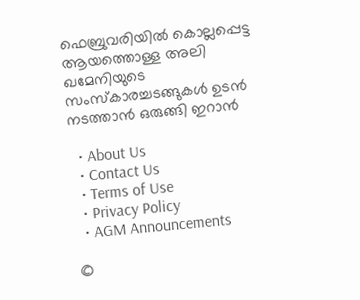ഫെബ്രുവരിയില്‍ കൊല്ലപ്പെട്ട ആയത്തൊള്ള അലി ഖമേനിയുടെ സംസ്കാരച്ചടങ്ങുകള്‍ ഉടന്‍ നടത്താന്‍ ഒരുങ്ങി ഇറാന്‍

  • About Us
  • Contact Us
  • Terms of Use
  • Privacy Policy
  • AGM Announcements

©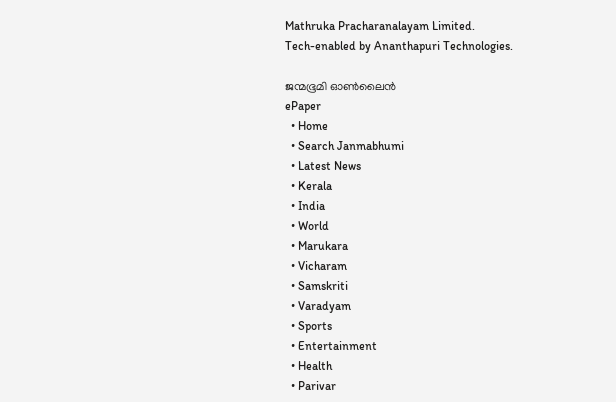Mathruka Pracharanalayam Limited.
Tech-enabled by Ananthapuri Technologies.

ജന്മഭൂമി ഓണ്‍ലൈന്‍
ePaper
  • Home
  • Search Janmabhumi
  • Latest News
  • Kerala
  • India
  • World
  • Marukara
  • Vicharam
  • Samskriti
  • Varadyam
  • Sports
  • Entertainment
  • Health
  • Parivar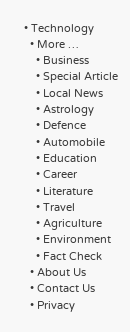• Technology
  • More …
    • Business
    • Special Article
    • Local News
    • Astrology
    • Defence
    • Automobile
    • Education
    • Career
    • Literature
    • Travel
    • Agriculture
    • Environment
    • Fact Check
  • About Us
  • Contact Us
  • Privacy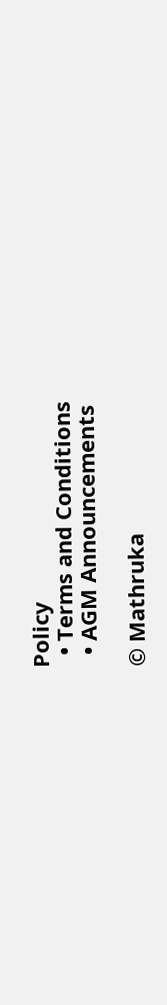Policy
  • Terms and Conditions
  • AGM Announcements

© Mathruka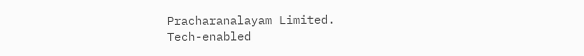Pracharanalayam Limited.
Tech-enabled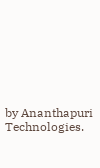by Ananthapuri Technologies.